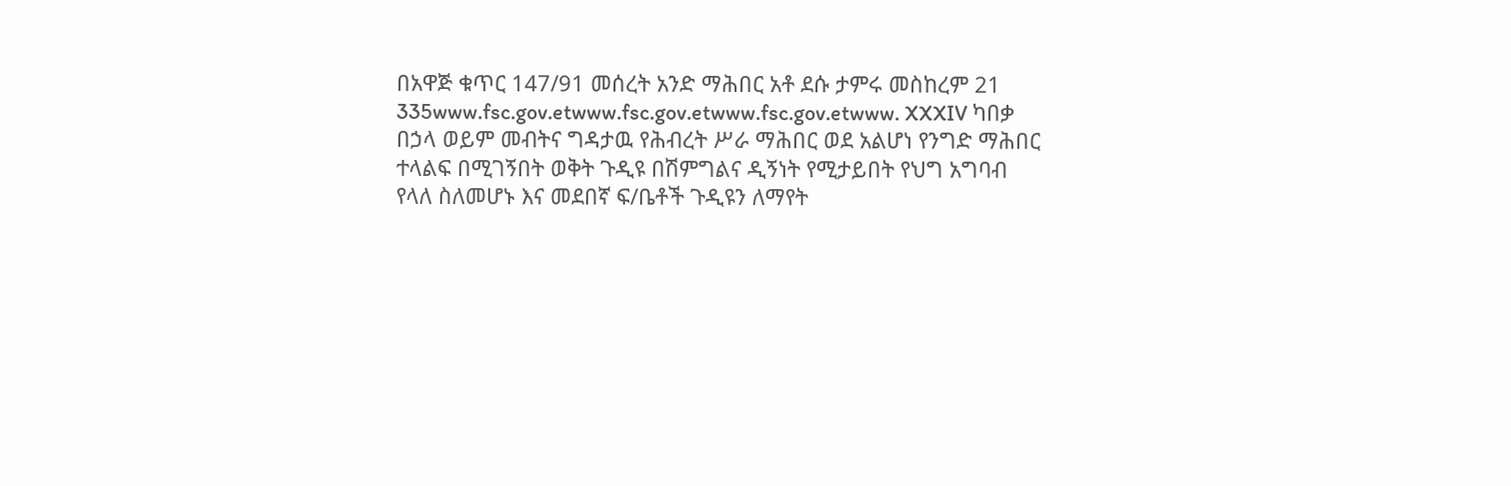በአዋጅ ቁጥር 147/91 መሰረት አንድ ማሕበር አቶ ደሱ ታምሩ መስከረም 21 335www.fsc.gov.etwww.fsc.gov.etwww.fsc.gov.etwww. XXXIV ካበቃ በኃላ ወይም መብትና ግዳታዉ የሕብረት ሥራ ማሕበር ወደ አልሆነ የንግድ ማሕበር ተላልፍ በሚገኝበት ወቅት ጉዲዩ በሽምግልና ዲኝነት የሚታይበት የህግ አግባብ የላለ ስለመሆኑ እና መደበኛ ፍ/ቤቶች ጉዲዩን ለማየት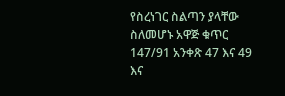የስረነገር ስልጣን ያላቸው ስለመሆኑ አዋጅ ቁጥር 147/91 አንቀጽ 47 እና 49 እና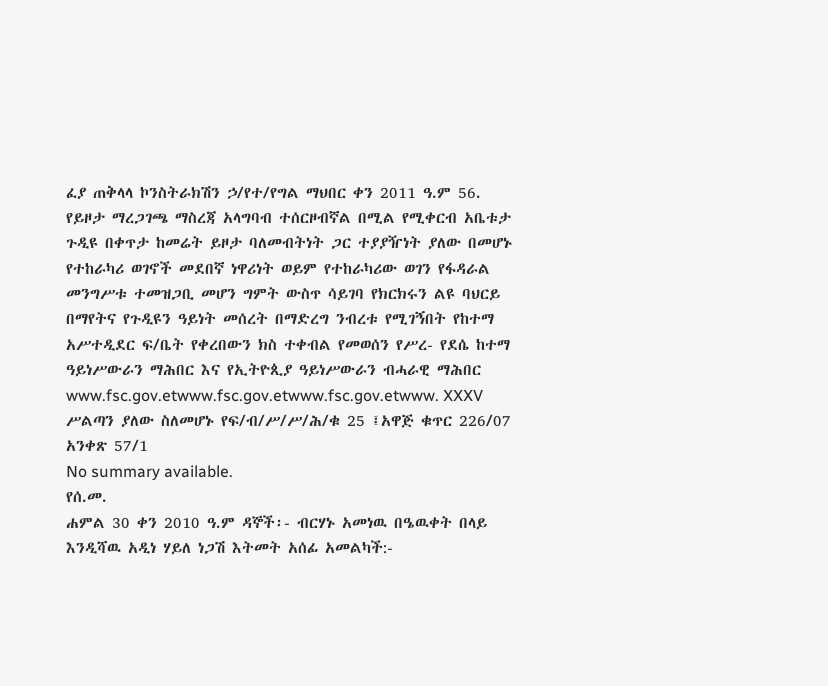ፈያ ጠቅላላ ኮንስትራክሽን ኃ/የተ/የግል ማህበር ቀን 2011 ዓ.ም 56. የይዞታ ማረጋገጫ ማስረጃ አላግባብ ተሰርዞብኛል በሚል የሚቀርብ አቤቱታ ጉዲዩ በቀጥታ ከመሬት ይዞታ ባለመብትነት ጋር ተያያዥነት ያለው በመሆኑ የተከራካሪ ወገኖች መደበኛ ነዋሪነት ወይም የተከራካሪው ወገን የፋዳራል መንግሥቱ ተመዝጋቢ መሆን ግምት ውስጥ ሳይገባ የክርክሩን ልዩ ባህርይ በማየትና የጉዲዩን ዓይነት መሰረት በማድረግ ንብረቱ የሚገኝበት የከተማ አሥተዲደር ፍ/ቤት የቀረበውን ክስ ተቀብል የመወሰን የሥረ- የደሴ ከተማ ዓይነሥውራን ማሕበር እና የኢትዮጲያ ዓይነሥውራን ብሓራዊ ማሕበር www.fsc.gov.etwww.fsc.gov.etwww.fsc.gov.etwww. XXXV ሥልጣን ያለው ስለመሆኑ የፍ/ብ/ሥ/ሥ/ሕ/ቁ 25 ፤አዋጅ ቁጥር 226/07 አንቀጽ 57/1
No summary available.
የሰ.መ.
ሐምል 30 ቀን 2010 ዓ.ም ዳኞች፡- ብርሃኑ አመነዉ በዔዉቀት በላይ እንዲሻዉ አዲነ ሃይለ ነጋሽ እትመት አሰፊ አመልካች:-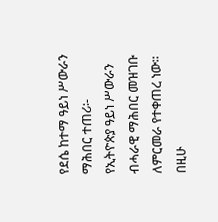የደሴ ከተማ ዓይነ ሥውራን ማሕበር ተጠሪ፡- የኢትዮጵያ ዓይነ ሥውራን ብሓራዊ ማሕበር መዝገቡ ለምርመራ የተቀጠረ ነው። በዚሁ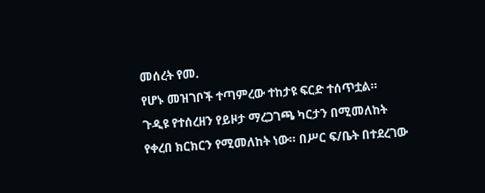መሰረት የመ.
የሆኑ መዝገቦች ተጣምረው ተከታዩ ፍርድ ተሰጥቷል።
ጉዲዩ የተሰረዘን የይዞታ ማረጋገጫ ካርታን በሚመለከት የቀረበ ክርክርን የሚመለከት ነው። በሥር ፍ/ቤት በተደረገው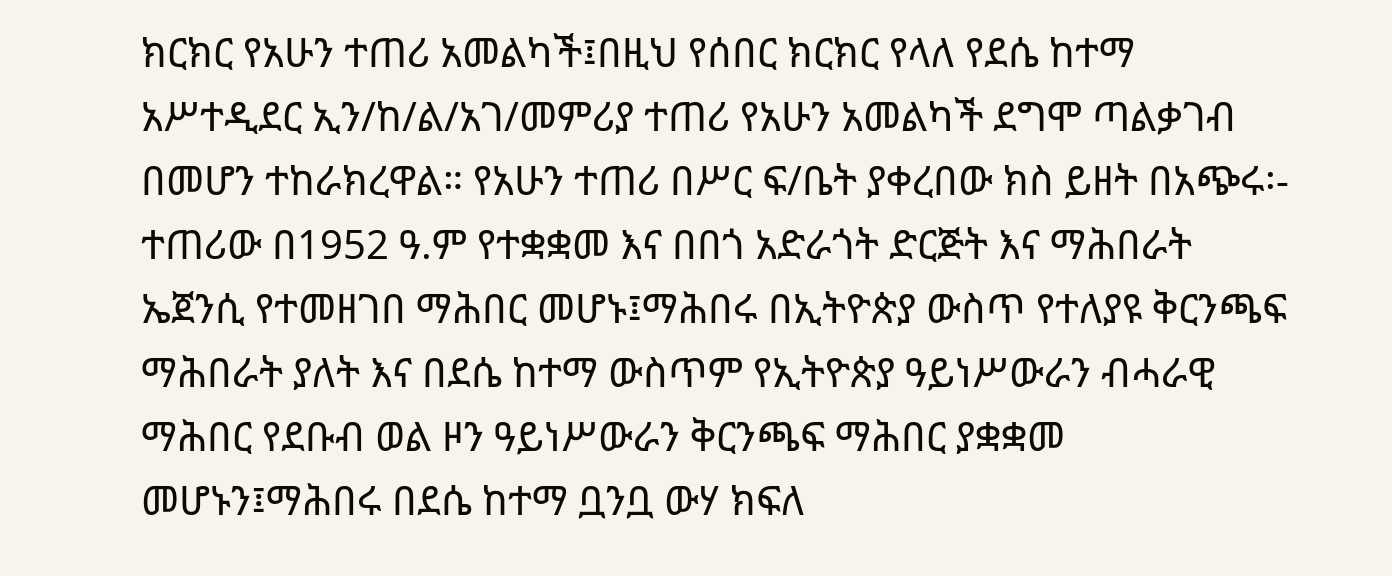ክርክር የአሁን ተጠሪ አመልካች፤በዚህ የሰበር ክርክር የላለ የደሴ ከተማ አሥተዲደር ኢን/ከ/ል/አገ/መምሪያ ተጠሪ የአሁን አመልካች ደግሞ ጣልቃገብ በመሆን ተከራክረዋል። የአሁን ተጠሪ በሥር ፍ/ቤት ያቀረበው ክስ ይዘት በአጭሩ፡- ተጠሪው በ1952 ዓ.ም የተቋቋመ እና በበጎ አድራጎት ድርጅት እና ማሕበራት ኤጀንሲ የተመዘገበ ማሕበር መሆኑ፤ማሕበሩ በኢትዮጵያ ውስጥ የተለያዩ ቅርንጫፍ ማሕበራት ያለት እና በደሴ ከተማ ውስጥም የኢትዮጵያ ዓይነሥውራን ብሓራዊ ማሕበር የደቡብ ወል ዞን ዓይነሥውራን ቅርንጫፍ ማሕበር ያቋቋመ መሆኑን፤ማሕበሩ በደሴ ከተማ ቧንቧ ውሃ ክፍለ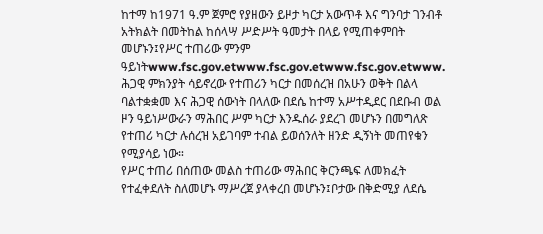ከተማ ከ1971 ዓ.ም ጀምሮ የያዘውን ይዞታ ካርታ አውጥቶ እና ግንባታ ገንብቶ አትክልት በመትከል ከሰላሣ ሥድሥት ዓመታት በላይ የሚጠቀምበት መሆኑን፤የሥር ተጠሪው ምንም ዓይነትwww.fsc.gov.etwww.fsc.gov.etwww.fsc.gov.etwww.
ሕጋዊ ምክንያት ሳይኖረው የተጠሪን ካርታ በመሰረዝ በአሁን ወቅት በልላ ባልተቋቋመ እና ሕጋዊ ሰውነት በላለው በደሴ ከተማ አሥተዲደር በደቡብ ወል ዞን ዓይነሥውራን ማሕበር ሥም ካርታ እንዱሰራ ያደረገ መሆኑን በመግለጽ የተጠሪ ካርታ ሉሰረዝ አይገባም ተብል ይወሰንለት ዘንድ ዲኝነት መጠየቁን የሚያሳይ ነው።
የሥር ተጠሪ በሰጠው መልስ ተጠሪው ማሕበር ቅርንጫፍ ለመክፈት የተፈቀደለት ስለመሆኑ ማሥረጀ ያላቀረበ መሆኑን፤ቦታው በቅድሚያ ለደሴ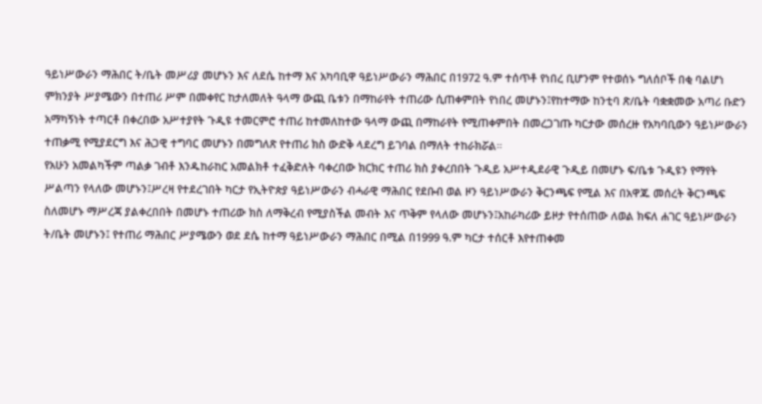ዓይነሥውራን ማሕበር ት/ቤት መሥሪያ መሆኑን እና ለደሴ ከተማ እና አካባቢዋ ዓይነሥውራን ማሕበር በ1972 ዓ.ም ተሰጥቶ የነበረ ቢሆንም የተወሰኑ ግለሰቦች በቂ ባልሆነ ምክንያት ሥያሜውን በተጠሪ ሥም በመቀየር ከታለመለት ዓላማ ውጪ ቤቱን በማከራየት ተጠሪው ሲጠቀምበት የነበረ መሆኑን፤የከተማው ከንቲባ ጽ/ቤት ባቋቋመው አጣሪ ቡድን አማካኝነት ተጣርቶ በቀረበው አሥተያየት ጉዲዩ ተመርምሮ ተጠሪ ከተመለከተው ዓላማ ውጪ በማከራየት የሚጠቀምበት በመረጋገጡ ካርታው መሰረዙ የአካባቢውን ዓይነሥውራን ተጠቃሚ የሚያደርግ እና ሕጋዊ ተግባር መሆኑን በመግለጽ የተጠሪ ክስ ውድቅ ላደረግ ይገባል በማለት ተከራክሯል።
የአሁን አመልካችም ጣልቃ ገብቶ እንዱከራከር አመልክቶ ተፈቅድለት ባቀረበው ክርክር ተጠሪ ክስ ያቀረበበት ጉዲይ አሥተዲደራዊ ጉዲይ በመሆኑ ፍ/ቤቱ ጉዲዩን የማየት ሥልጣን የላለው መሆኑን፤ሥረዛ የተደረገበት ካርታ የኢትዮጵያ ዓይነሥውራን ብሓራዊ ማሕበር የደቡብ ወል ዞን ዓይነሥውራን ቅርንጫፍ የሚል እና በአዋጁ መሰረት ቅርንጫፍ ስለመሆኑ ማሥረጃ ያልቀረበበት በመሆኑ ተጠሪው ክስ ለማቅረብ የሚያስችል መብት እና ጥቅም የላለው መሆኑን፤አከራካሪው ይዞታ የተሰጠው ለወል ክፍለ ሐገር ዓይነሥውራን ት/ቤት መሆኑን፤ የተጠሪ ማሕበር ሥያሜውን ወደ ደሴ ከተማ ዓይነሥውራን ማሕበር በሚል በ1999 ዓ.ም ካርታ ተሰርቶ እየተጠቀመ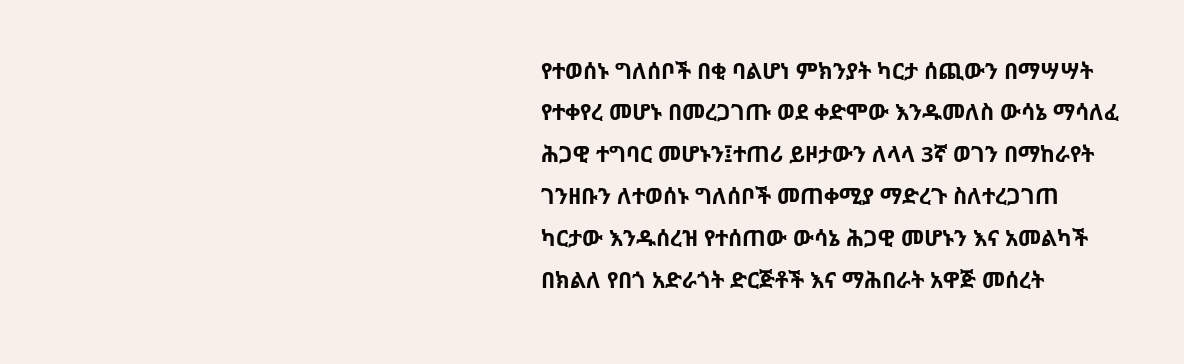የተወሰኑ ግለሰቦች በቂ ባልሆነ ምክንያት ካርታ ሰጪውን በማሣሣት የተቀየረ መሆኑ በመረጋገጡ ወደ ቀድሞው እንዱመለስ ውሳኔ ማሳለፈ ሕጋዊ ተግባር መሆኑን፤ተጠሪ ይዞታውን ለላላ 3ኛ ወገን በማከራየት ገንዘቡን ለተወሰኑ ግለሰቦች መጠቀሚያ ማድረጉ ስለተረጋገጠ ካርታው እንዱሰረዝ የተሰጠው ውሳኔ ሕጋዊ መሆኑን እና አመልካች በክልለ የበጎ አድራጎት ድርጅቶች እና ማሕበራት አዋጅ መሰረት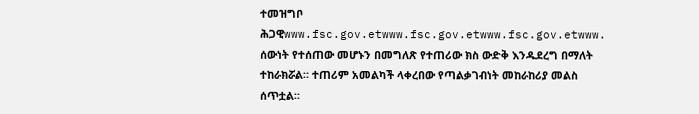ተመዝግቦ ሕጋዊwww.fsc.gov.etwww.fsc.gov.etwww.fsc.gov.etwww.
ሰውነት የተሰጠው መሆኑን በመግለጽ የተጠሪው ክስ ውድቅ እንዱደረግ በማለት ተከራክሯል። ተጠሪም አመልካች ላቀረበው የጣልቃገብነት መከራከሪያ መልስ ሰጥቷል።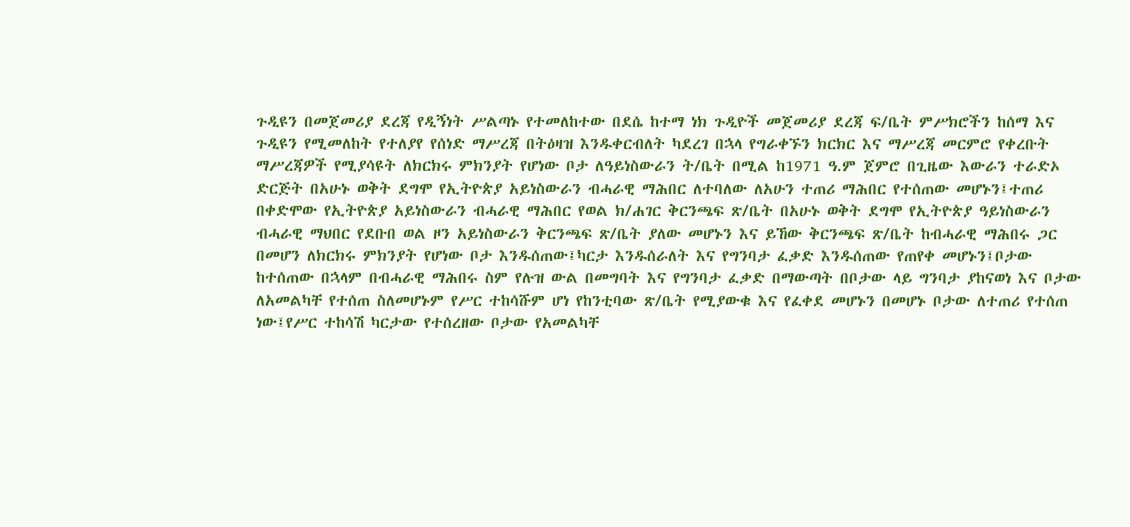ጉዲዩን በመጀመሪያ ደረጃ የዲኝነት ሥልጣኑ የተመለከተው በደሴ ከተማ ነክ ጉዲዮች መጀመሪያ ደረጃ ፍ/ቤት ምሥክሮችን ከሰማ እና ጉዲዩን የሚመለከት የተለያየ የሰነድ ማሥረጃ በትዕዛዝ እንዱቀርብለት ካደረገ በኋላ የግራቀኙን ክርክር እና ማሥረጃ መርምሮ የቀረቡት ማሥረጃዎች የሚያሳዩት ለክርክሩ ምክንያት የሆነው ቦታ ለዓይነስውራን ት/ቤት በሚል ከ1971 ዓ.ም ጀምሮ በጊዜው እውራን ተራድኦ ድርጅት በአሁኑ ወቅት ደግሞ የኢትዮጵያ አይነስውራን ብሓራዊ ማሕበር ለተባለው ለአሁን ተጠሪ ማሕበር የተሰጠው መሆኑን፤ተጠሪ በቀድሞው የኢትዮጵያ አይነስውራን ብሓራዊ ማሕበር የወል ክ/ሐገር ቅርንጫፍ ጽ/ቤት በአሁኑ ወቅት ደግሞ የኢትዮጵያ ዓይነስውራን ብሓራዊ ማህበር የደቡበ ወል ዞን አይነስውራን ቅርንጫፍ ጽ/ቤት ያለው መሆኑን እና ይኸው ቅርንጫፍ ጽ/ቤት ከብሓራዊ ማሕበሩ ጋር በመሆን ለክርክሩ ምክንያት የሆነው ቦታ እንዱሰጠው፤ካርታ እንዱሰራለት እና የግንባታ ፈቃድ እንዱሰጠው የጠየቀ መሆኑን፤ቦታው ከተሰጠው በኋላም በብሓራዊ ማሕበሩ ስም የሉዝ ውል በመግባት እና የግንባታ ፈቃድ በማውጣት በቦታው ላይ ግንባታ ያከናወነ እና ቦታው ለአመልካቸ የተሰጠ ስለመሆኑም የሥር ተከሳሹም ሆነ የከንቲባው ጽ/ቤት የሚያውቁ እና የፈቀደ መሆኑን በመሆኑ ቦታው ለተጠሪ የተሰጠ ነው፤የሥር ተከሳሽ ካርታው የተሰረዘው ቦታው የአመልካቸ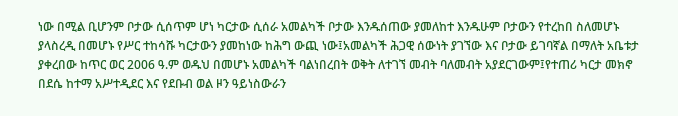ነው በሚል ቢሆንም ቦታው ሲሰጥም ሆነ ካርታው ሲሰራ አመልካች ቦታው እንዱሰጠው ያመለከተ እንዱሁም ቦታውን የተረከበ ስለመሆኑ ያላስረዲ በመሆኑ የሥር ተከሳሹ ካርታውን ያመከነው ከሕግ ውጪ ነው፤አመልካች ሕጋዊ ሰውነት ያገኘው እና ቦታው ይገባኛል በማለት አቤቱታ ያቀረበው ከጥር ወር 2006 ዓ.ም ወዱህ በመሆኑ አመልካች ባልነበረበት ወቅት ለተገኘ መብት ባለመብት አያደርገውም፤የተጠሪ ካርታ መክኖ በደሴ ከተማ አሥተዲደር እና የደቡብ ወል ዞን ዓይነስውራን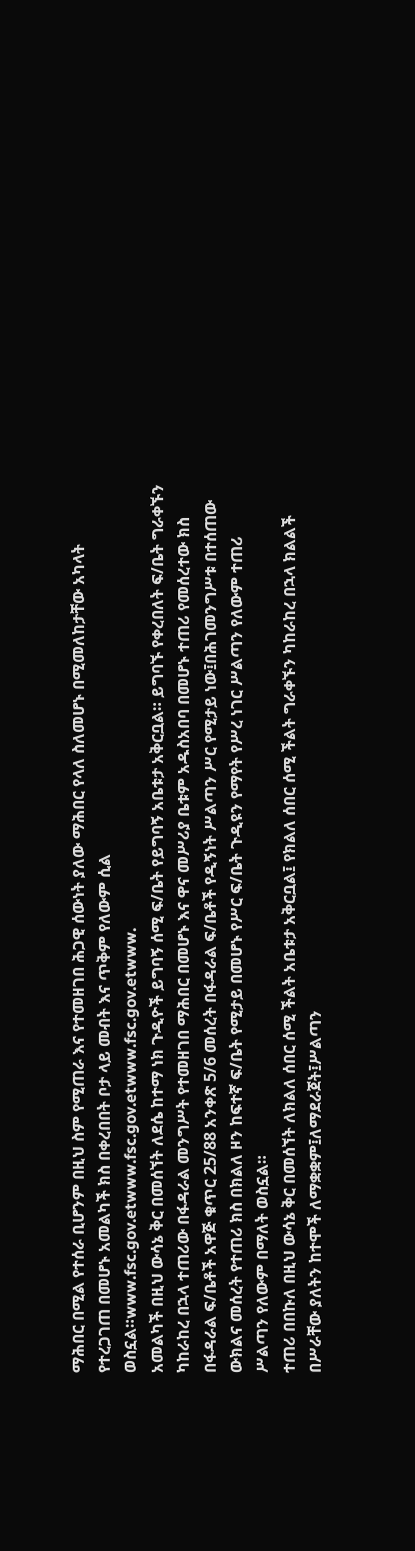ማሕበር በሚል የተሰራ ቢሆንም በዚህ ስም የሚጠራ እና የተመዘገበ ሕጋዊ ሰውነት ያለው ማሕበር የላለ ስለመሆኑ በሚመለከታቸው አካላት የተረጋገጠ በመሆኑ አመልካች ክስ በቀረበበት ቦታ ላይ መብት እና ጥቅም የለውም ሲል ወስኗል።www.fsc.gov.etwww.fsc.gov.etwww.fsc.gov.etwww.
አመልካች በዚህ ውሳኔ ቅር በመሰኘት ለደሴ ከተማ ነክ ጉዲዮች ይግባኝ ሰሚ ፍ/ቤት የይግባኝ አቤቱታ አቅርቧል። ይግባኙ የቀረበለት ፍ/ቤት ግራቀኙን ካከራከረ በኋላ ተጠሪው በፋዳራል መንግሥት የተመዘገበ ማሕበር በመሆኑ እና ዋና መሥሪያ ቤቱም አዱስአበባ በመሆኑ ተጠሪ የመሰረተው ክስ በፋዳራል ፍ/ቤቶች አዋጅ ቁጥር 25/88 አንቀጽ 5/6 መሰረት በፋዳራል ፍ/ቤቶች የዲኝነት ሥልጣን ሥር የሚታይ ነው፤በሕገመንግሥቱ በተሰጠው ውክልና መሰረት የተጠሪ ክስ በክልለ ዞን ከፍተኛ ፍ/ቤት የሚታይ በመሆኑ የሥር ፍ/ቤት ጉዲዩን የማየት የሥረ ነገር ሥልጣን የለውም ተጠሪ ሥልጣን የለውም በማለት ወስኗል።
ተጠሪ በበኩለ በዚህ ውሳኔ ቅር በመሰኘት ለክልለ ሰበር ሰሚ ችልት አቤቱታ አቅርቧል፤ የክልለ ሰበር ሰሚ ችልት ግራቀኙን ካከራከረ በኋላ ክልልች በሥራቸው ያለትን ከተሞች ለማቋቋም፤ለማደራጀት፤ሥልጣን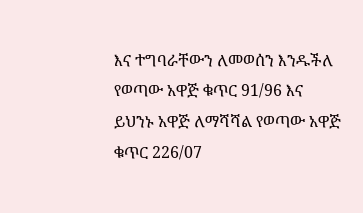እና ተግባራቸውን ለመወሰን እንዱችለ የወጣው አዋጅ ቁጥር 91/96 እና ይህንኑ አዋጅ ለማሻሻል የወጣው አዋጅ ቁጥር 226/07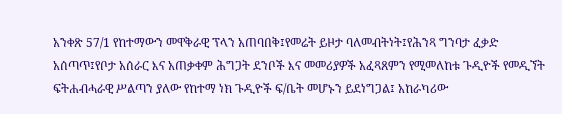አንቀጽ 57/1 የከተማውን መዋቅራዊ ፕላን አጠባበቅ፤የመሬት ይዞታ ባለመብትነት፤የሕንጻ ግንባታ ፈቃድ አሰጣጥ፤የቦታ አሰራር እና አጠቃቀም ሕግጋት ደንቦች እና መመሪያዎች አፈጻጸምን የሚመለከቱ ጉዲዮች የመዲኘት ፍትሐብሓራዊ ሥልጣን ያለው የከተማ ነክ ጉዲዮች ፍ/ቤት መሆኑን ይደነግጋል፤ አከራካሪው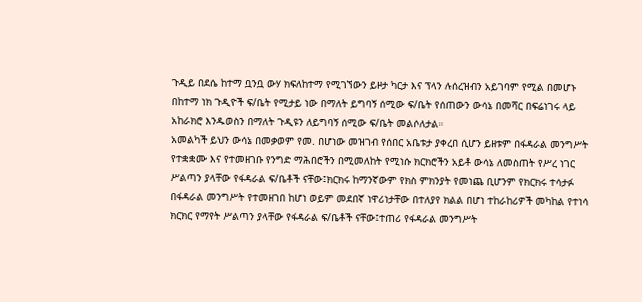ጉዲይ በደሴ ከተማ ቧንቧ ውሃ ክፍለከተማ የሚገኘውን ይዞታ ካርታ እና ፕላን ሉሰረዝብን አይገባም የሚል በመሆኑ በከተማ ነክ ጉዲዮች ፍ/ቤት የሚታይ ነው በማለት ይግባኝ ሰሚው ፍ/ቤት የሰጠውን ውሳኔ በመሻር በፍሬነገሩ ላይ አከራክሮ እንዱወስን በማለት ጉዲዩን ለይግባኝ ሰሚው ፍ/ቤት መልሶለታል።
አመልካች ይህን ውሳኔ በመቃወም የመ. በሆነው መዝገብ የሰበር አቤቱታ ያቀረበ ሲሆን ይዘቱም በፋዳራል መንግሥት የተቋቋሙ እና የተመዘገቡ የንግድ ማሕበሮችን በሚመለከት የሚነሱ ክርክሮችን አይቶ ውሳኔ ለመስጠት የሥረ ነገር ሥልጣን ያላቸው የፋዳራል ፍ/ቤቶች ናቸው፤ክርክሩ ከማንኛውም የክስ ምክንያት የመነጨ ቢሆንም የክርክሩ ተሳታፉ በፋዳራል መንግሥት የተመዘገበ ከሆነ ወይም መደበኛ ነዋሪነታቸው በተለያየ ክልል በሆነ ተከራከሪዎች መካከል የተነሳ ክርክር የማየት ሥልጣን ያላቸው የፋዳራል ፍ/ቤቶች ናቸው፤ተጠሪ የፋዳራል መንግሥት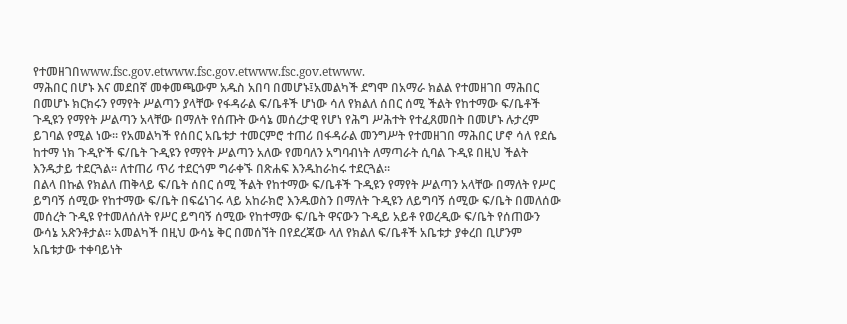የተመዘገበwww.fsc.gov.etwww.fsc.gov.etwww.fsc.gov.etwww.
ማሕበር በሆኑ እና መደበኛ መቀመጫውም አዱስ አበባ በመሆኑ፤አመልካች ደግሞ በአማራ ክልል የተመዘገበ ማሕበር በመሆኑ ክርክሩን የማየት ሥልጣን ያላቸው የፋዳራል ፍ/ቤቶች ሆነው ሳለ የክልለ ሰበር ሰሚ ችልት የከተማው ፍ/ቤቶች ጉዲዩን የማየት ሥልጣን አላቸው በማለት የሰጡት ውሳኔ መሰረታዊ የሆነ የሕግ ሥሕተት የተፈጸመበት በመሆኑ ሉታረም ይገባል የሚል ነው። የአመልካች የሰበር አቤቱታ ተመርምሮ ተጠሪ በፋዳራል መንግሥት የተመዘገበ ማሕበር ሆኖ ሳለ የደሴ ከተማ ነክ ጉዲዮች ፍ/ቤት ጉዲዩን የማየት ሥልጣን አለው የመባለን አግባብነት ለማጣራት ሲባል ጉዲዩ በዚህ ችልት እንዱታይ ተደርጓል። ለተጠሪ ጥሪ ተደርጎም ግራቀኙ በጽሐፍ እንዱከራከሩ ተደርጓል።
በልላ በኩል የክልለ ጠቅላይ ፍ/ቤት ሰበር ሰሚ ችልት የከተማው ፍ/ቤቶች ጉዲዩን የማየት ሥልጣን አላቸው በማለት የሥር ይግባኝ ሰሚው የከተማው ፍ/ቤት በፍሬነገሩ ላይ አከራክሮ እንዱወስን በማለት ጉዲዩን ለይግባኝ ሰሚው ፍ/ቤት በመለሰው መሰረት ጉዲዩ የተመለሰለት የሥር ይግባኝ ሰሚው የከተማው ፍ/ቤት ዋናውን ጉዲይ አይቶ የወረዲው ፍ/ቤት የሰጠውን ውሳኔ አጽንቶታል። አመልካች በዚህ ውሳኔ ቅር በመሰኘት በየደረጃው ላለ የክልለ ፍ/ቤቶች አቤቱታ ያቀረበ ቢሆንም አቤቱታው ተቀባይነት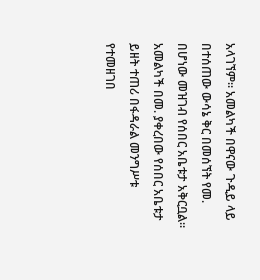አላገኘም። አመልካች በዋናው ጉዲይ ላይ በተሰጠው ውሳኔ ቅር በመሰኘት የመ. በሆነው መዝገብ የሰበር አቤቱታ አቅርቧል።
አመልካች በመ. ያቀረበው የሰበር አቤቱታ ይዘት ተጠሪ በፋዳራል መንግሥቱ የተመዘገበ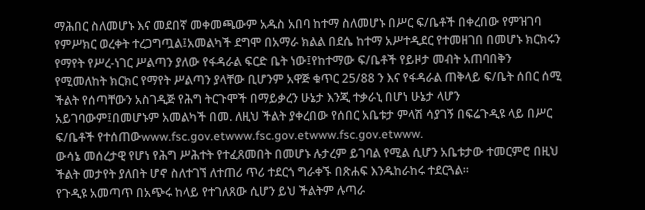ማሕበር ስለመሆኑ እና መደበኛ መቀመጫውም አዱስ አበባ ከተማ ስለመሆኑ በሥር ፍ/ቤቶች በቀረበው የምዝገባ የምሥክር ወረቀት ተረጋግጧል፤አመልካች ደግሞ በአማራ ክልል በደሴ ከተማ አሥተዲደር የተመዘገበ በመሆኑ ክርክሩን የማየት የሥረ-ነገር ሥልጣን ያለው የፋዳራል ፍርድ ቤት ነው፤የከተማው ፍ/ቤቶች የይዞታ መብት አጠባበቅን የሚመለከት ክርክር የማየት ሥልጣን ያላቸው ቢሆንም አዋጅ ቁጥር 25/88 ን እና የፋዳራል ጠቅላይ ፍ/ቤት ሰበር ሰሚ ችልት የሰጣቸውን አስገዲጅ የሕግ ትርጉሞች በማይቃረን ሁኔታ እንጂ ተቃራኒ በሆነ ሁኔታ ላሆን አይገባውም፤በመሆኑም አመልካች በመ. ለዚህ ችልት ያቀረበው የሰበር አቤቱታ ምላሽ ሳያገኝ በፍሬጉዲዩ ላይ በሥር ፍ/ቤቶች የተሰጠውwww.fsc.gov.etwww.fsc.gov.etwww.fsc.gov.etwww.
ውሳኔ መሰረታዊ የሆነ የሕግ ሥሕተት የተፈጸመበት በመሆኑ ሉታረም ይገባል የሚል ሲሆን አቤቱታው ተመርምሮ በዚህ ችልት መታየት ያለበት ሆኖ ስለተገኘ ለተጠሪ ጥሪ ተደርጎ ግራቀኙ በጽሐፍ እንዱከራከሩ ተደርጓል።
የጉዲዩ አመጣጥ በአጭሩ ከላይ የተገለጸው ሲሆን ይህ ችልትም ሉጣራ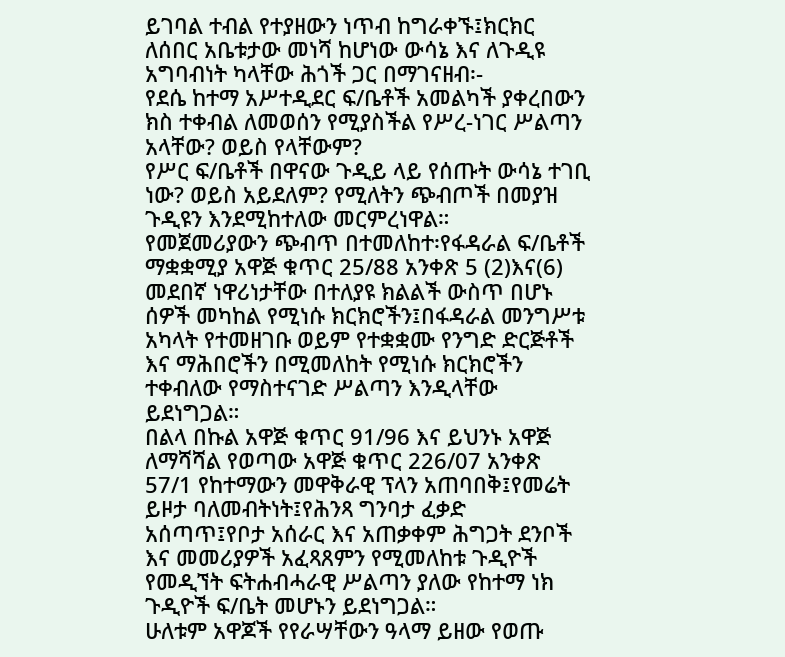ይገባል ተብል የተያዘውን ነጥብ ከግራቀኙ፤ክርክር ለሰበር አቤቱታው መነሻ ከሆነው ውሳኔ እና ለጉዲዩ አግባብነት ካላቸው ሕጎች ጋር በማገናዘብ፡-
የደሴ ከተማ አሥተዲደር ፍ/ቤቶች አመልካች ያቀረበውን ክስ ተቀብል ለመወሰን የሚያስችል የሥረ-ነገር ሥልጣን አላቸው? ወይስ የላቸውም?
የሥር ፍ/ቤቶች በዋናው ጉዲይ ላይ የሰጡት ውሳኔ ተገቢ ነው? ወይስ አይደለም? የሚለትን ጭብጦች በመያዝ ጉዲዩን እንደሚከተለው መርምረነዋል።
የመጀመሪያውን ጭብጥ በተመለከተ፡የፋዳራል ፍ/ቤቶች ማቋቋሚያ አዋጅ ቁጥር 25/88 አንቀጽ 5 (2)እና(6) መደበኛ ነዋሪነታቸው በተለያዩ ክልልች ውስጥ በሆኑ ሰዎች መካከል የሚነሱ ክርክሮችን፤በፋዳራል መንግሥቱ አካላት የተመዘገቡ ወይም የተቋቋሙ የንግድ ድርጅቶች እና ማሕበሮችን በሚመለከት የሚነሱ ክርክሮችን ተቀብለው የማስተናገድ ሥልጣን እንዲላቸው ይደነግጋል።
በልላ በኩል አዋጅ ቁጥር 91/96 እና ይህንኑ አዋጅ ለማሻሻል የወጣው አዋጅ ቁጥር 226/07 አንቀጽ 57/1 የከተማውን መዋቅራዊ ፕላን አጠባበቅ፤የመሬት ይዞታ ባለመብትነት፤የሕንጻ ግንባታ ፈቃድ አሰጣጥ፤የቦታ አሰራር እና አጠቃቀም ሕግጋት ደንቦች እና መመሪያዎች አፈጻጸምን የሚመለከቱ ጉዲዮች የመዲኘት ፍትሐብሓራዊ ሥልጣን ያለው የከተማ ነክ ጉዲዮች ፍ/ቤት መሆኑን ይደነግጋል።
ሁለቱም አዋጆች የየራሣቸውን ዓላማ ይዘው የወጡ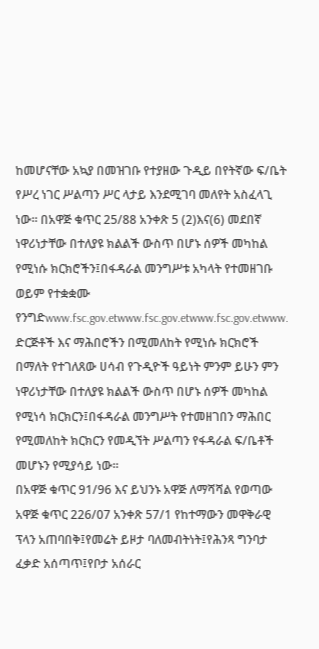ከመሆናቸው አኳያ በመዝገቡ የተያዘው ጉዲይ በየትኛው ፍ/ቤት የሥረ ነገር ሥልጣን ሥር ላታይ እንደሚገባ መለየት አስፈላጊ ነው። በአዋጅ ቁጥር 25/88 አንቀጽ 5 (2)እና(6) መደበኛ ነዋሪነታቸው በተለያዩ ክልልች ውስጥ በሆኑ ሰዎች መካከል የሚነሱ ክርክሮችን፤በፋዳራል መንግሥቱ አካላት የተመዘገቡ ወይም የተቋቋሙ የንግድwww.fsc.gov.etwww.fsc.gov.etwww.fsc.gov.etwww.
ድርጅቶች እና ማሕበሮችን በሚመለከት የሚነሱ ክርክሮች በማለት የተገለጸው ሀሳብ የጉዲዮች ዓይነት ምንም ይሁን ምን ነዋሪነታቸው በተለያዩ ክልልች ውስጥ በሆኑ ሰዎች መካከል የሚነሳ ክርክርን፤በፋዳራል መንግሥት የተመዘገበን ማሕበር የሚመለከት ክርክርን የመዲኘት ሥልጣን የፋዳራል ፍ/ቤቶች መሆኑን የሚያሳይ ነው።
በአዋጅ ቁጥር 91/96 እና ይህንኑ አዋጅ ለማሻሻል የወጣው አዋጅ ቁጥር 226/07 አንቀጽ 57/1 የከተማውን መዋቅራዊ ፕላን አጠባበቅ፤የመሬት ይዞታ ባለመብትነት፤የሕንጻ ግንባታ ፈቃድ አሰጣጥ፤የቦታ አሰራር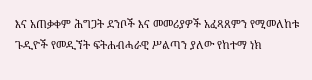እና አጠቃቀም ሕግጋት ደንቦች እና መመሪያዎች አፈጻጸምን የሚመለከቱ ጉዲዮች የመዲኘት ፍትሐብሓራዊ ሥልጣን ያለው የከተማ ነክ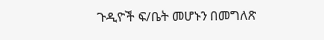ጉዲዮች ፍ/ቤት መሆኑን በመግለጽ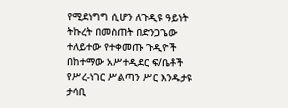የሚደነግግ ሲሆን ለጉዲዩ ዓይነት ትኩረት በመስጠት በድንጋጌው ተለይተው የተቀመጡ ጉዲዮች በከተማው አሥተዲደር ፍ/ቤቶች የሥረ-ነገር ሥልጣን ሥር እንዱታዩ ታሳቢ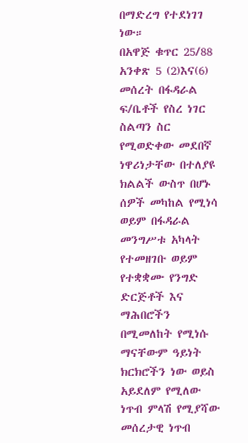በማድረግ የተደነገገ ነው።
በአዋጅ ቁጥር 25/88 አንቀጽ 5 (2)እና(6) መሰረት በፋዳራል ፍ/ቤቶች የስረ ነገር ስልጣን ስር የሚወድቀው መደበኛ ነዋሪነታቸው በተለያዩ ክልልች ውስጥ በሆኑ ሰዎች መካከል የሚነሳ ወይም በፋዳራል መንግሥቱ አካላት የተመዘገቡ ወይም የተቋቋሙ የንግድ ድርጅቶች እና ማሕበሮችን በሚመለከት የሚነሱ ማናቸውም ዓይነት ክርክሮችን ነው ወይስ አይደለም የሚለው ነጥብ ምላሽ የሚያሻው መሰረታዊ ነጥብ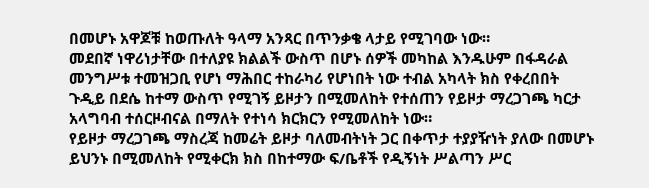በመሆኑ አዋጆቹ ከወጡለት ዓላማ አንጻር በጥንቃቄ ላታይ የሚገባው ነው።
መደበኛ ነዋሪነታቸው በተለያዩ ክልልች ውስጥ በሆኑ ሰዎች መካከል እንዱሁም በፋዳራል መንግሥቱ ተመዝጋቢ የሆነ ማሕበር ተከራካሪ የሆነበት ነው ተብል አካላት ክስ የቀረበበት ጉዲይ በደሴ ከተማ ውስጥ የሚገኝ ይዞታን በሚመለከት የተሰጠን የይዞታ ማረጋገጫ ካርታ አላግባብ ተሰርዞብናል በማለት የተነሳ ክርክርን የሚመለከት ነው።
የይዞታ ማረጋገጫ ማስረጃ ከመሬት ይዞታ ባለመብትነት ጋር በቀጥታ ተያያዥነት ያለው በመሆኑ ይህንኑ በሚመለከት የሚቀርክ ክስ በከተማው ፍ/ቤቶች የዲኝነት ሥልጣን ሥር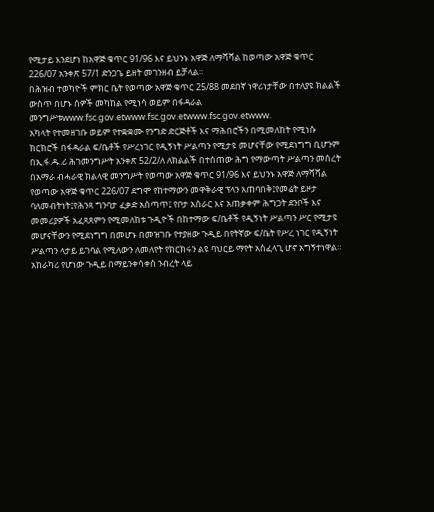የሚታይ እንደሆነ ከአዋጅ ቁጥር 91/96 እና ይህንኑ አዋጅ ለማሻሻል ከወጣው አዋጅ ቁጥር 226/07 አንቀጽ 57/1 ድንጋጌ ይዘት መገንዘብ ይቻላል።
በሕዝብ ተወካዮች ምክር ቤት የወጣው አዋጅ ቁጥር 25/88 መደበኛ ነዋሪነታቸው በተለያዩ ክልልች ውስጥ በሆኑ ሰዎች መካከል የሚነሳ ወይም በፋዳራል መንግሥቱwww.fsc.gov.etwww.fsc.gov.etwww.fsc.gov.etwww.
አካላት የተመዘገቡ ወይም የተቋቋሙ የንግድ ድርጅቶች እና ማሕበሮችን በሚመለከት የሚነሱ ክርክሮች በፋዳራል ፍ/ቤቶች የሥረነገር የዲኝነት ሥልጣን የሚታዩ መሆናቸው የሚደነግግ ቢሆንም በኢ.ፋ.ዱ.ሪ ሕገመንግሥት አንቀጽ 52/2/ለ ለክልልች በተሰጠው ሕግ የማውጣት ሥልጣን መሰረት በአማራ ብሓራዊ ክልላዊ መንግሥት የወጣው አዋጅ ቁጥር 91/96 እና ይህንኑ አዋጅ ለማሻሻል የወጣው አዋጅ ቁጥር 226/07 ደግሞ የከተማውን መዋቅራዊ ፕላን አጠባበቅ፤የመሬት ይዞታ ባለመብትነት፤የሕንጻ ግንባታ ፈቃድ አሰጣጥ፤ የቦታ አሰራር እና አጠቃቀም ሕግጋት ደንቦች እና መመሪያዎች አፈጻጸምን የሚመለከቱ ጉዲዮች በከተማው ፍ/ቤቶች የዲኝነት ሥልጣን ሥር የሚታዩ መሆናቸውን የሚደነግግ በመሆኑ በመዝገቡ የተያዘው ጉዲይ በየትኛው ፍ/ቤት የሥረ ነገር የዲኝነት ሥልጣን ላታይ ይገባል የሚለውን ለመለየት የክርክሩን ልዩ ባህርይ ማየት አስፈላጊ ሆኖ አግኝተነዋል።
አከራካሪ የሆነው ጉዲይ በማይንቀሳቀስ ንብረት ላይ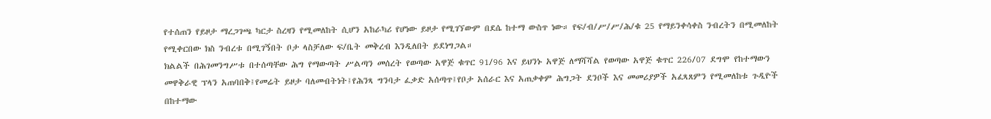የተሰጠን የይዞታ ማረጋገጫ ካርታ ስረዛን የሚመለከት ሲሆን አከራካሪ የሆነው ይዞታ የሚገኘውም በደሴ ከተማ ውስጥ ነው። የፍ/ብ/ሥ/ሥ/ሕ/ቁ 25 የማይንቀሳቀስ ንብረትን በሚመለከት የሚቀርበው ክስ ንብረቱ በሚገኝበት ቦታ ላስቻለው ፍ/ቤት መቅረብ እንዲለበት ይደነግጋል።
ክልልች በሕገመንግሥቱ በተሰጣቸው ሕግ የማውጣት ሥልጣን መሰረት የወጣው አዋጅ ቁጥር 91/96 እና ይህንኑ አዋጅ ለማሻሻል የወጣው አዋጅ ቁጥር 226/07 ደግሞ የከተማውን መዋቅራዊ ፕላን አጠባበቅ፤የመሬት ይዞታ ባለመብትነት፤የሕንጻ ግንባታ ፈቃድ አሰጣጥ፤የቦታ አሰራር እና አጠቃቀም ሕግጋት ደንቦች እና መመሪያዎች አፈጻጸምን የሚመለከቱ ጉዲዮች በከተማው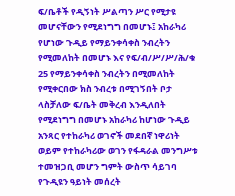ፍ/ቤቶች የዲኝነት ሥልጣን ሥር የሚታዩ መሆናቸውን የሚደነግግ በመሆኑ፤ አከራካሪ የሆነው ጉዲይ የማይንቀሳቀስ ንብረትን የሚመለከት በመሆኑ እና የፍ/ብ/ሥ/ሥ/ሕ/ቁ 25 የማይንቀሳቀስ ንብረትን በሚመለከት የሚቀርበው ክስ ንብረቱ በሚገኝበት ቦታ ላስቻለው ፍ/ቤት መቅረብ እንዲለበት የሚደነግግ በመሆኑ አከራካሪ ከሆነው ጉዲይ አንጻር የተከራካሪ ወገኖች መደበኛ ነዋሪነት ወይም የተከራካሪው ወገን የፋዳራል መንግሥቱ ተመዝጋቢ መሆን ግምት ውስጥ ሳይገባ የጉዲዩን ዓይነት መሰረት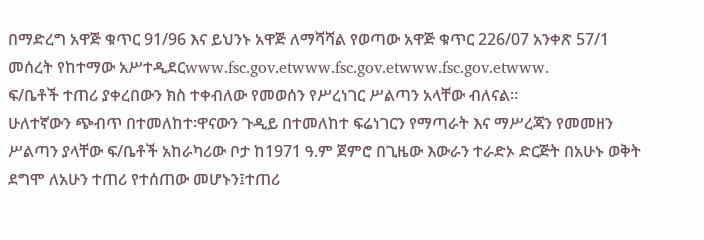በማድረግ አዋጅ ቁጥር 91/96 እና ይህንኑ አዋጅ ለማሻሻል የወጣው አዋጅ ቁጥር 226/07 አንቀጽ 57/1 መሰረት የከተማው አሥተዲደርwww.fsc.gov.etwww.fsc.gov.etwww.fsc.gov.etwww.
ፍ/ቤቶች ተጠሪ ያቀረበውን ክስ ተቀብለው የመወሰን የሥረነገር ሥልጣን አላቸው ብለናል።
ሁለተኛውን ጭብጥ በተመለከተ፡ዋናውን ጉዲይ በተመለከተ ፍሬነገርን የማጣራት እና ማሥረጃን የመመዘን ሥልጣን ያላቸው ፍ/ቤቶች አከራካሪው ቦታ ከ1971 ዓ.ም ጀምሮ በጊዜው እውራን ተራድኦ ድርጅት በአሁኑ ወቅት ደግሞ ለአሁን ተጠሪ የተሰጠው መሆኑን፤ተጠሪ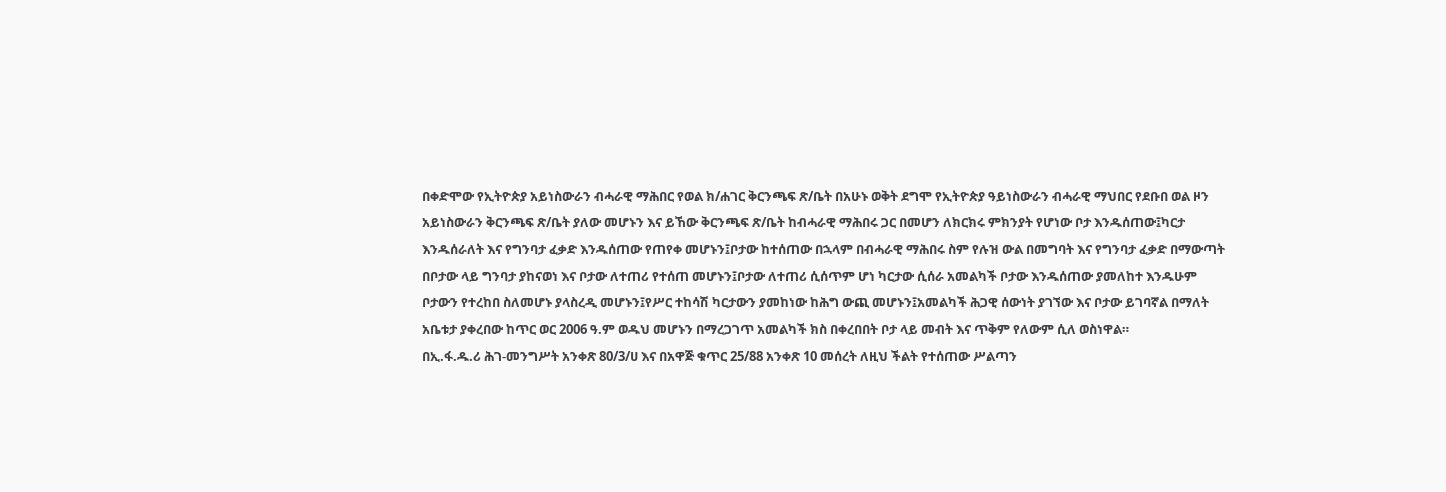በቀድሞው የኢትዮጵያ አይነስውራን ብሓራዊ ማሕበር የወል ክ/ሐገር ቅርንጫፍ ጽ/ቤት በአሁኑ ወቅት ደግሞ የኢትዮጵያ ዓይነስውራን ብሓራዊ ማህበር የደቡበ ወል ዞን አይነስውራን ቅርንጫፍ ጽ/ቤት ያለው መሆኑን እና ይኸው ቅርንጫፍ ጽ/ቤት ከብሓራዊ ማሕበሩ ጋር በመሆን ለክርክሩ ምክንያት የሆነው ቦታ እንዱሰጠው፤ካርታ እንዱሰራለት እና የግንባታ ፈቃድ እንዱሰጠው የጠየቀ መሆኑን፤ቦታው ከተሰጠው በኋላም በብሓራዊ ማሕበሩ ስም የሉዝ ውል በመግባት እና የግንባታ ፈቃድ በማውጣት በቦታው ላይ ግንባታ ያከናወነ እና ቦታው ለተጠሪ የተሰጠ መሆኑን፤ቦታው ለተጠሪ ሲሰጥም ሆነ ካርታው ሲሰራ አመልካች ቦታው እንዱሰጠው ያመለከተ እንዱሁም ቦታውን የተረከበ ስለመሆኑ ያላስረዲ መሆኑን፤የሥር ተከሳሽ ካርታውን ያመከነው ከሕግ ውጪ መሆኑን፤አመልካች ሕጋዊ ሰውነት ያገኘው እና ቦታው ይገባኛል በማለት አቤቱታ ያቀረበው ከጥር ወር 2006 ዓ.ም ወዱህ መሆኑን በማረጋገጥ አመልካች ክስ በቀረበበት ቦታ ላይ መብት እና ጥቅም የለውም ሲለ ወስነዋል።
በኢ.ፋ.ዱ.ሪ ሕገ-መንግሥት አንቀጽ 80/3/ሀ እና በአዋጅ ቁጥር 25/88 አንቀጽ 10 መሰረት ለዚህ ችልት የተሰጠው ሥልጣን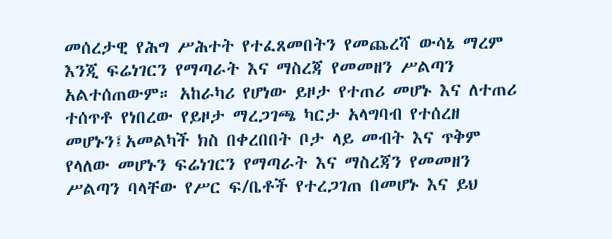መሰረታዊ የሕግ ሥሕተት የተፈጸመበትን የመጨረሻ ውሳኔ ማረም እንጂ ፍሬነገርን የማጣራት እና ማስረጃ የመመዘን ሥልጣን አልተሰጠውም። አከራካሪ የሆነው ይዞታ የተጠሪ መሆኑ እና ለተጠሪ ተሰጥቶ የነበረው የይዞታ ማረጋገጫ ካርታ አላግባብ የተሰረዘ መሆኑን፤አመልካች ክስ በቀረበበት ቦታ ላይ መብት እና ጥቅም የላለው መሆኑን ፍሬነገርን የማጣራት እና ማስረጃን የመመዘን ሥልጣን ባላቸው የሥር ፍ/ቤቶች የተረጋገጠ በመሆኑ እና ይህ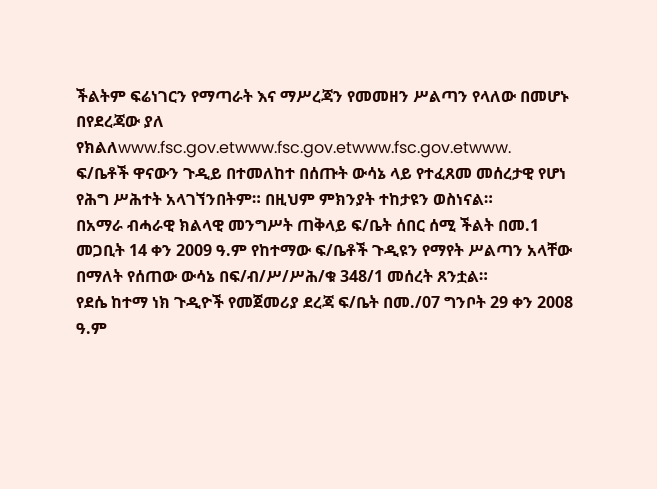ችልትም ፍሬነገርን የማጣራት እና ማሥረጃን የመመዘን ሥልጣን የላለው በመሆኑ በየደረጃው ያለ የክልለwww.fsc.gov.etwww.fsc.gov.etwww.fsc.gov.etwww.
ፍ/ቤቶች ዋናውን ጉዲይ በተመለከተ በሰጡት ውሳኔ ላይ የተፈጸመ መሰረታዊ የሆነ የሕግ ሥሕተት አላገኘንበትም። በዚህም ምክንያት ተከታዩን ወስነናል።
በአማራ ብሓራዊ ክልላዊ መንግሥት ጠቅላይ ፍ/ቤት ሰበር ሰሚ ችልት በመ.1 መጋቢት 14 ቀን 2009 ዓ.ም የከተማው ፍ/ቤቶች ጉዲዩን የማየት ሥልጣን አላቸው በማለት የሰጠው ውሳኔ በፍ/ብ/ሥ/ሥሕ/ቁ 348/1 መሰረት ጸንቷል።
የደሴ ከተማ ነክ ጉዲዮች የመጀመሪያ ደረጃ ፍ/ቤት በመ./07 ግንቦት 29 ቀን 2008 ዓ.ም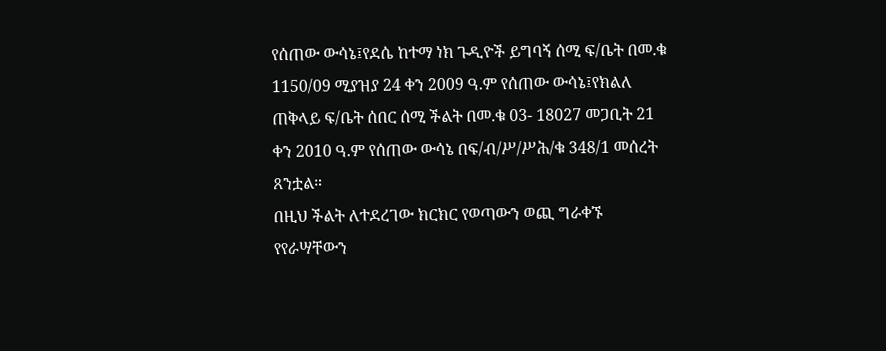የሰጠው ውሳኔ፤የደሴ ከተማ ነክ ጉዲዮች ይግባኝ ሰሚ ፍ/ቤት በመ.ቁ 1150/09 ሚያዝያ 24 ቀን 2009 ዓ.ም የሰጠው ውሳኔ፤የክልለ ጠቅላይ ፍ/ቤት ሰበር ሰሚ ችልት በመ.ቁ 03- 18027 መጋቢት 21 ቀን 2010 ዓ.ም የሰጠው ውሳኔ በፍ/ብ/ሥ/ሥሕ/ቁ 348/1 መሰረት ጸንቷል።
በዚህ ችልት ለተደረገው ክርክር የወጣውን ወጪ ግራቀኙ የየራሣቸውን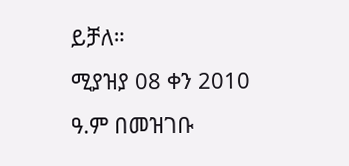ይቻለ።
ሚያዝያ 08 ቀን 2010 ዓ.ም በመዝገቡ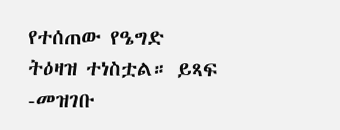የተሰጠው የዔግድ ትዕዛዝ ተነስቷል። ይጻፍ -መዝገቡ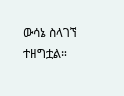ውሳኔ ስላገኘ ተዘግቷል።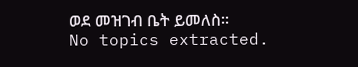ወደ መዝገብ ቤት ይመለስ።
No topics extracted.